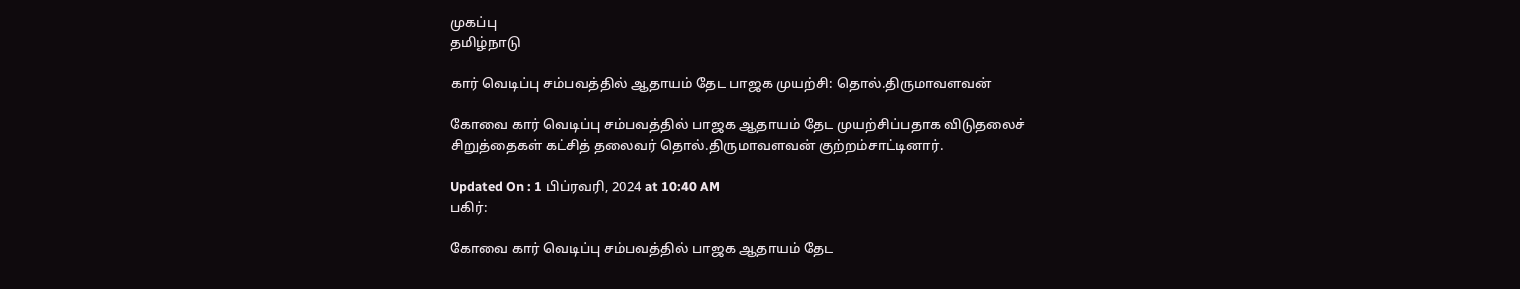முகப்பு
தமிழ்நாடு

கார் வெடிப்பு சம்பவத்தில் ஆதாயம் தேட பாஜக முயற்சி: தொல்.திருமாவளவன்

கோவை கார் வெடிப்பு சம்பவத்தில் பாஜக ஆதாயம் தேட முயற்சிப்பதாக விடுதலைச் சிறுத்தைகள் கட்சித் தலைவர் தொல்.திருமாவளவன் குற்றம்சாட்டினார்.

Updated On : 1 பிப்ரவரி, 2024 at 10:40 AM
பகிர்:

கோவை கார் வெடிப்பு சம்பவத்தில் பாஜக ஆதாயம் தேட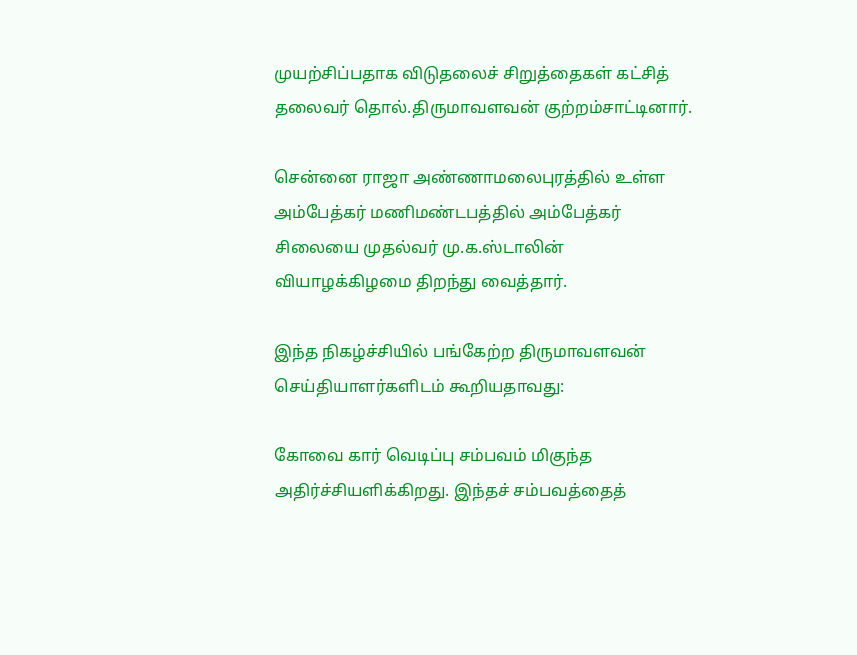முயற்சிப்பதாக விடுதலைச் சிறுத்தைகள் கட்சித் தலைவர் தொல்.திருமாவளவன் குற்றம்சாட்டினார்.

சென்னை ராஜா அண்ணாமலைபுரத்தில் உள்ள அம்பேத்கர் மணிமண்டபத்தில் அம்பேத்கர் சிலையை முதல்வர் மு.க.ஸ்டாலின் வியாழக்கிழமை திறந்து வைத்தார்.

இந்த நிகழ்ச்சியில் பங்கேற்ற திருமாவளவன் செய்தியாளர்களிடம் கூறியதாவது:

கோவை கார் வெடிப்பு சம்பவம் மிகுந்த அதிர்ச்சியளிக்கிறது. இந்தச் சம்பவத்தைத்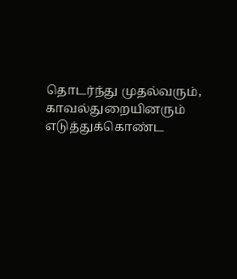தொடர்ந்து முதல்வரும், காவல்துறையினரும் எடுத்துக்கொண்ட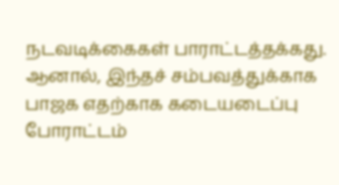நடவடிக்கைகள் பாராட்டத்தக்கது. ஆனால், இந்தச் சம்பவத்துக்காக பாஜக எதற்காக கடையடைப்பு போராட்டம்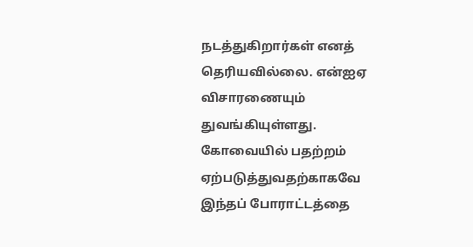நடத்துகிறார்கள் எனத் தெரியவில்லை. என்ஐஏ விசாரணையும் துவங்கியுள்ளது. கோவையில் பதற்றம் ஏற்படுத்துவதற்காகவே இந்தப் போராட்டத்தை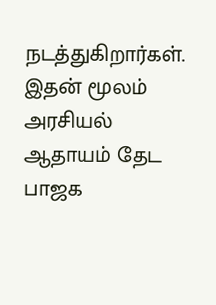நடத்துகிறார்கள். இதன் மூலம் அரசியல் ஆதாயம் தேட பாஜக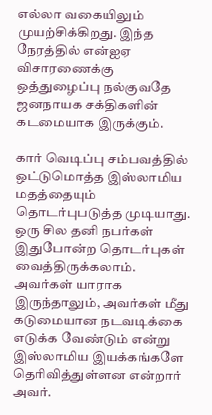எல்லா வகையிலும் முயற்சிக்கிறது. இந்த நேரத்தில் என்ஐஏ விசாரணைக்கு ஒத்துழைப்பு நல்குவதே ஜனநாயக சக்திகளின் கடமையாக இருக்கும்.

கார் வெடிப்பு சம்பவத்தில் ஒட்டுமொத்த இஸ்லாமிய மதத்தையும் தொடர்புபடுத்த முடியாது. ஒரு சில தனி நபர்கள் இதுபோன்ற தொடர்புகள் வைத்திருக்கலாம். அவர்கள் யாராக இருந்தாலும், அவர்கள் மீது கடுமையான நடவடிக்கை எடுக்க வேண்டும் என்று இஸ்லாமிய இயக்கங்களே தெரிவித்துள்ளன என்றார் அவர்.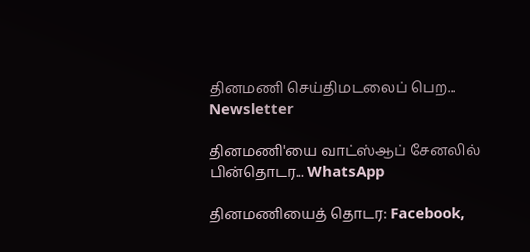தினமணி செய்திமடலைப் பெற... Newsletter

தினமணி'யை வாட்ஸ்ஆப் சேனலில் பின்தொடர... WhatsApp

தினமணியைத் தொடர: Facebook,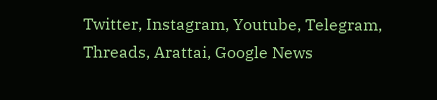Twitter, Instagram, Youtube, Telegram, Threads, Arattai, Google News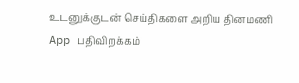உடனுக்குடன் செய்திகளை அறிய தினமணி App பதிவிறக்கம்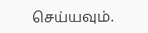செய்யவும்.